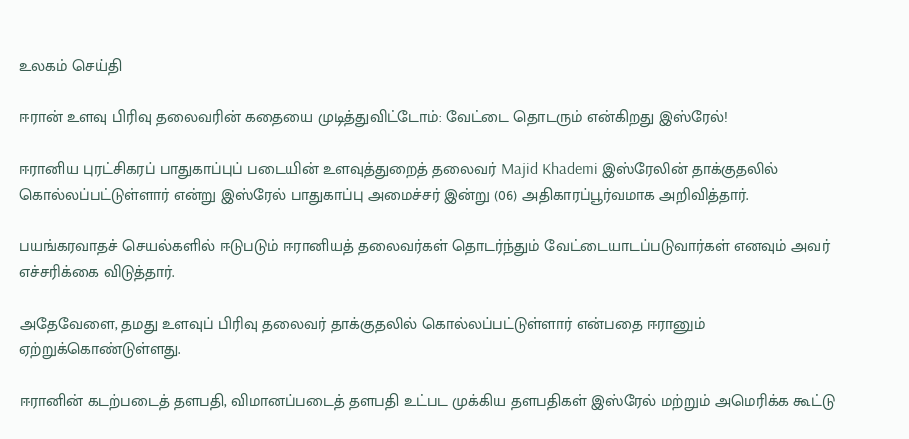உலகம் செய்தி

ஈரான் உளவு பிரிவு தலைவரின் கதையை முடித்துவிட்டோம்: வேட்டை தொடரும் என்கிறது இஸ்ரேல்!

ஈரானிய புரட்சிகரப் பாதுகாப்புப் படையின் உளவுத்துறைத் தலைவர் Majid Khademi இஸ்ரேலின் தாக்குதலில் கொல்லப்பட்டுள்ளார் என்று இஸ்ரேல் பாதுகாப்பு அமைச்சர் இன்று (06) அதிகாரப்பூர்வமாக அறிவித்தார்.

பயங்கரவாதச் செயல்களில் ஈடுபடும் ஈரானியத் தலைவர்கள் தொடர்ந்தும் வேட்டையாடப்படுவார்கள் எனவும் அவர் எச்சரிக்கை விடுத்தார்.

அதேவேளை, தமது உளவுப் பிரிவு தலைவர் தாக்குதலில் கொல்லப்பட்டுள்ளார் என்பதை ஈரானும் ஏற்றுக்கொண்டுள்ளது.

ஈரானின் கடற்படைத் தளபதி, விமானப்படைத் தளபதி உட்பட முக்கிய தளபதிகள் இஸ்ரேல் மற்றும் அமெரிக்க கூட்டு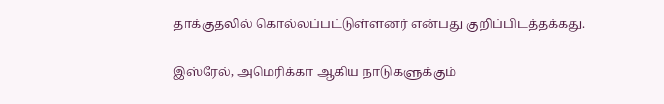தாக்குதலில் கொல்லப்பட்டுள்ளனர் என்பது குறிப்பிடத்தக்கது.

இஸ்ரேல், அமெரிக்கா ஆகிய நாடுகளுக்கும்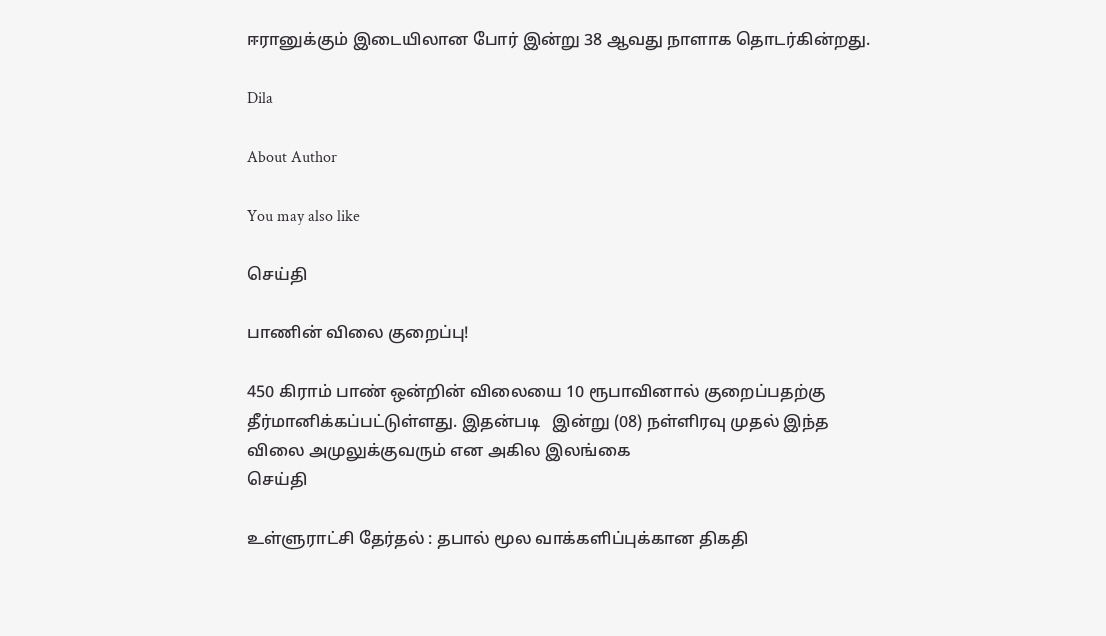ஈரானுக்கும் இடையிலான போர் இன்று 38 ஆவது நாளாக தொடர்கின்றது.

Dila

About Author

You may also like

செய்தி

பாணின் விலை குறைப்பு!

450 கிராம் பாண் ஒன்றின் விலையை 10 ரூபாவினால் குறைப்பதற்கு தீர்மானிக்கப்பட்டுள்ளது. இதன்படி   இன்று (08) நள்ளிரவு முதல் இந்த விலை அமுலுக்குவரும் என அகில இலங்கை
செய்தி

உள்ளுராட்சி தேர்தல் : தபால் மூல வாக்களிப்புக்கான திகதி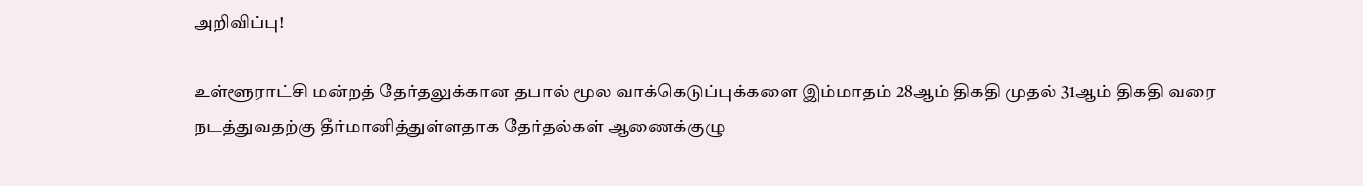அறிவிப்பு!

உள்ளூராட்சி மன்றத் தேர்தலுக்கான தபால் மூல வாக்கெடுப்புக்களை இம்மாதம் 28ஆம் திகதி முதல் 31ஆம் திகதி வரை நடத்துவதற்கு தீர்மானித்துள்ளதாக தேர்தல்கள் ஆணைக்குழு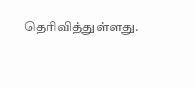தெரிவித்துள்ளது.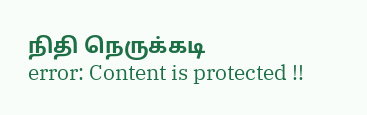நிதி நெருக்கடி
error: Content is protected !!